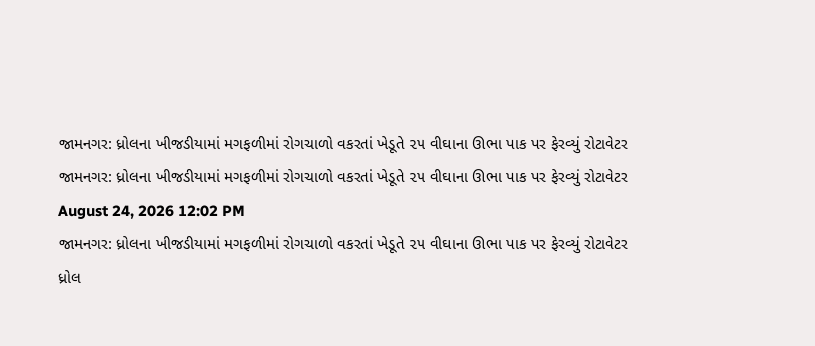જામનગર: ધ્રોલના ખીજડીયામાં મગફળીમાં રોગચાળો વકરતાં ખેડૂતે ૨૫ વીઘાના ઊભા પાક પર ફેરવ્યું રોટાવેટર
જામનગર: ધ્રોલના ખીજડીયામાં મગફળીમાં રોગચાળો વકરતાં ખેડૂતે ૨૫ વીઘાના ઊભા પાક પર ફેરવ્યું રોટાવેટર
August 24, 2026 12:02 PM
જામનગર: ધ્રોલના ખીજડીયામાં મગફળીમાં રોગચાળો વકરતાં ખેડૂતે ૨૫ વીઘાના ઊભા પાક પર ફેરવ્યું રોટાવેટર
ધ્રોલ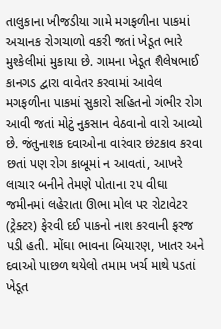તાલુકાના ખીજડીયા ગામે મગફળીના પાકમાં અચાનક રોગચાળો વકરી જતાં ખેડૂત ભારે મુશ્કેલીમાં મુકાયા છે. ગામના ખેડૂત શૈલેષભાઈ કાનગડ દ્વારા વાવેતર કરવામાં આવેલ મગફળીના પાકમાં સુકારો સહિતનો ગંભીર રોગ આવી જતાં મોટું નુકસાન વેઠવાનો વારો આવ્યો છે. જંતુનાશક દવાઓના વારંવાર છંટકાવ કરવા છતાં પણ રોગ કાબૂમાં ન આવતાં, આખરે લાચાર બનીને તેમણે પોતાના ૨૫ વીઘા જમીનમાં લહેરાતા ઊભા મોલ પર રોટાવેટર (ટ્રેક્ટર) ફેરવી દઈ પાકનો નાશ કરવાની ફરજ પડી હતી. મોંઘા ભાવના બિયારણ, ખાતર અને દવાઓ પાછળ થયેલો તમામ ખર્ચ માથે પડતાં ખેડૂત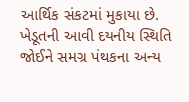આર્થિક સંકટમાં મુકાયા છે. ખેડૂતની આવી દયનીય સ્થિતિ જોઈને સમગ્ર પંથકના અન્ય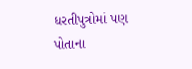ધરતીપુત્રોમાં પણ પોતાના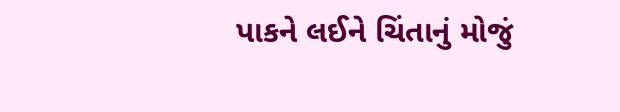પાકને લઈને ચિંતાનું મોજું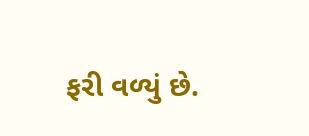ફરી વળ્યું છે.